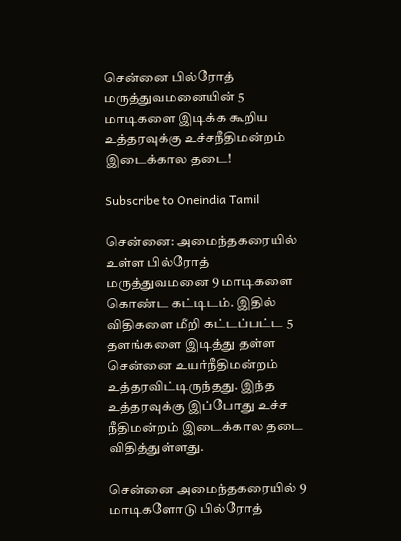சென்னை பில்ரோத் மருத்துவமனையின் 5 மாடிகளை இடிக்க கூறிய உத்தரவுக்கு உச்சநீதிமன்றம் இடைக்கால தடை!

Subscribe to Oneindia Tamil

சென்னை: அமைந்தகரையில் உள்ள பில்ரோத் மருத்துவமனை 9 மாடிகளை கொண்ட கட்டிடம். இதில் விதிகளை மீறி கட்டப்பட்ட 5 தளங்களை இடித்து தள்ள சென்னை உயர்நீதிமன்றம் உத்தரவிட்டிருந்தது. இந்த உத்தரவுக்கு இப்போது உச்ச நீதிமன்றம் இடைக்கால தடை விதித்துள்ளது.

சென்னை அமைந்தகரையில் 9 மாடிகளோடு பில்ரோத்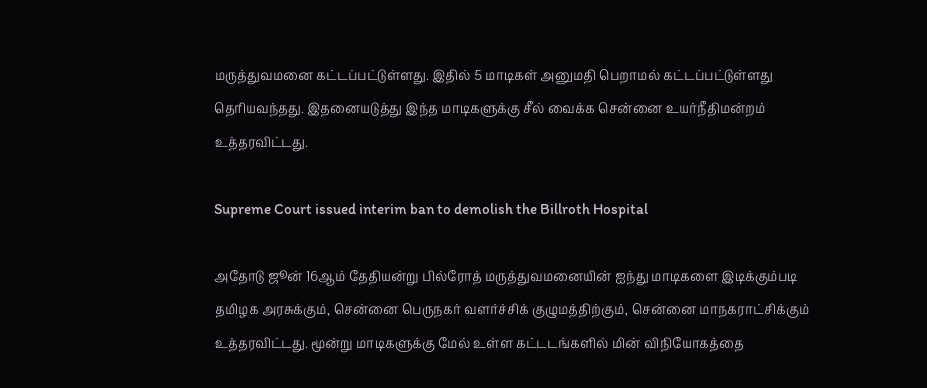மருத்துவமனை கட்டப்பட்டுள்ளது. இதில் 5 மாடிகள் அனுமதி பெறாமல் கட்டப்பட்டுள்ளது தெரியவந்தது. இதனையடுத்து இந்த மாடிகளுக்கு சீல் வைக்க சென்னை உயர்நீதிமன்றம் உத்தரவிட்டது.

Supreme Court issued interim ban to demolish the Billroth Hospital

அதோடு ஜூன் 16ஆம் தேதியன்று பில்ரோத் மருத்துவமனையின் ஐந்து மாடிகளை இடிக்கும்படி தமிழக அரசுக்கும், சென்னை பெருநகர் வளர்ச்சிக் குழுமத்திற்கும், சென்னை மாநகராட்சிக்கும் உத்தரவிட்டது. மூன்று மாடிகளுக்கு மேல் உள்ள கட்டடங்களில் மின் விநியோகத்தை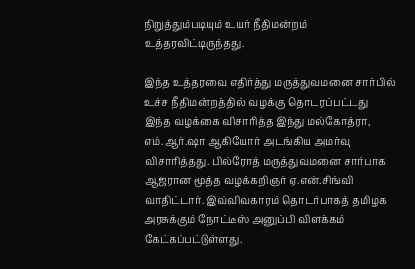நிறுத்தும்படியும் உயர் நீதிமன்றம் உத்தரவிட்டிருந்தது.

இந்த உத்தரவை எதிர்த்து மருத்துவமனை சார்பில் உச்ச நீதிமன்றத்தில் வழக்கு தொடரப்பட்டது இந்த வழக்கை விசாரித்த இந்து மல்கோத்ரா, எம்.ஆர்.ஷா ஆகியோர் அடங்கிய அமர்வு விசாரித்தது. பில்ரோத் மருத்துவமனை சார்பாக ஆஜரான மூத்த வழக்கறிஞர் ஏ.என்.சிங்வி வாதிட்டார். இவ்விவகாரம் தொடர்பாகத் தமிழக அரசுக்கும் நோட்டீஸ் அனுப்பி விளக்கம் கேட்கப்பட்டுள்ளது.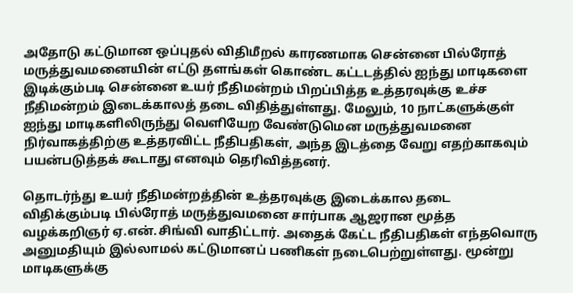அதோடு கட்டுமான ஒப்புதல் விதிமீறல் காரணமாக சென்னை பில்ரோத் மருத்துவமனையின் எட்டு தளங்கள் கொண்ட கட்டடத்தில் ஐந்து மாடிகளை இடிக்கும்படி சென்னை உயர் நீதிமன்றம் பிறப்பித்த உத்தரவுக்கு உச்ச நீதிமன்றம் இடைக்காலத் தடை விதித்துள்ளது. மேலும், 10 நாட்களுக்குள் ஐந்து மாடிகளிலிருந்து வெளியேற வேண்டுமென மருத்துவமனை நிர்வாகத்திற்கு உத்தரவிட்ட நீதிபதிகள், அந்த இடத்தை வேறு எதற்காகவும் பயன்படுத்தக் கூடாது எனவும் தெரிவித்தனர்.

தொடர்ந்து உயர் நீதிமன்றத்தின் உத்தரவுக்கு இடைக்கால தடை விதிக்கும்படி பில்ரோத் மருத்துவமனை சார்பாக ஆஜரான மூத்த வழக்கறிஞர் ஏ.என்.சிங்வி வாதிட்டார். அதைக் கேட்ட நீதிபதிகள் எந்தவொரு அனுமதியும் இல்லாமல் கட்டுமானப் பணிகள் நடைபெற்றுள்ளது. மூன்று மாடிகளுக்கு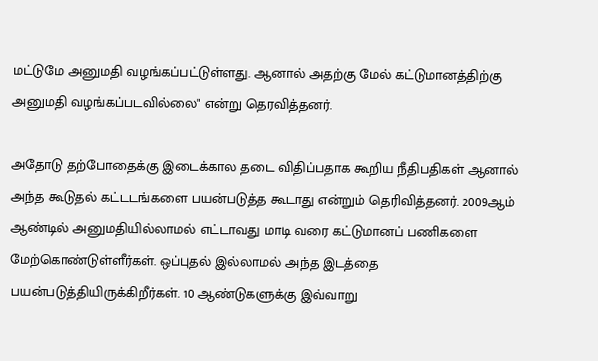மட்டுமே அனுமதி வழங்கப்பட்டுள்ளது. ஆனால் அதற்கு மேல் கட்டுமானத்திற்கு அனுமதி வழங்கப்படவில்லை" என்று தெரவித்தனர்.

அதோடு தற்போதைக்கு இடைக்கால தடை விதிப்பதாக கூறிய நீதிபதிகள் ஆனால் அந்த கூடுதல் கட்டடங்களை பயன்படுத்த கூடாது என்றும் தெரிவித்தனர். 2009ஆம் ஆண்டில் அனுமதியில்லாமல் எட்டாவது மாடி வரை கட்டுமானப் பணிகளை மேற்கொண்டுள்ளீர்கள். ஒப்புதல் இல்லாமல் அந்த இடத்தை பயன்படுத்தியிருக்கிறீர்கள். 10 ஆண்டுகளுக்கு இவ்வாறு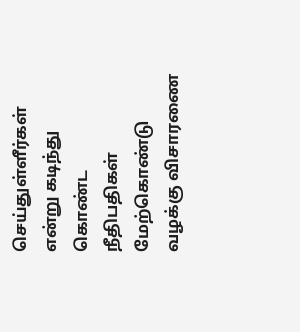செய்துள்ளீர்கள் என்று கடிந்து கொண்ட நீதிபதிகள் மேற்கொண்டு வழக்கு விசாரணை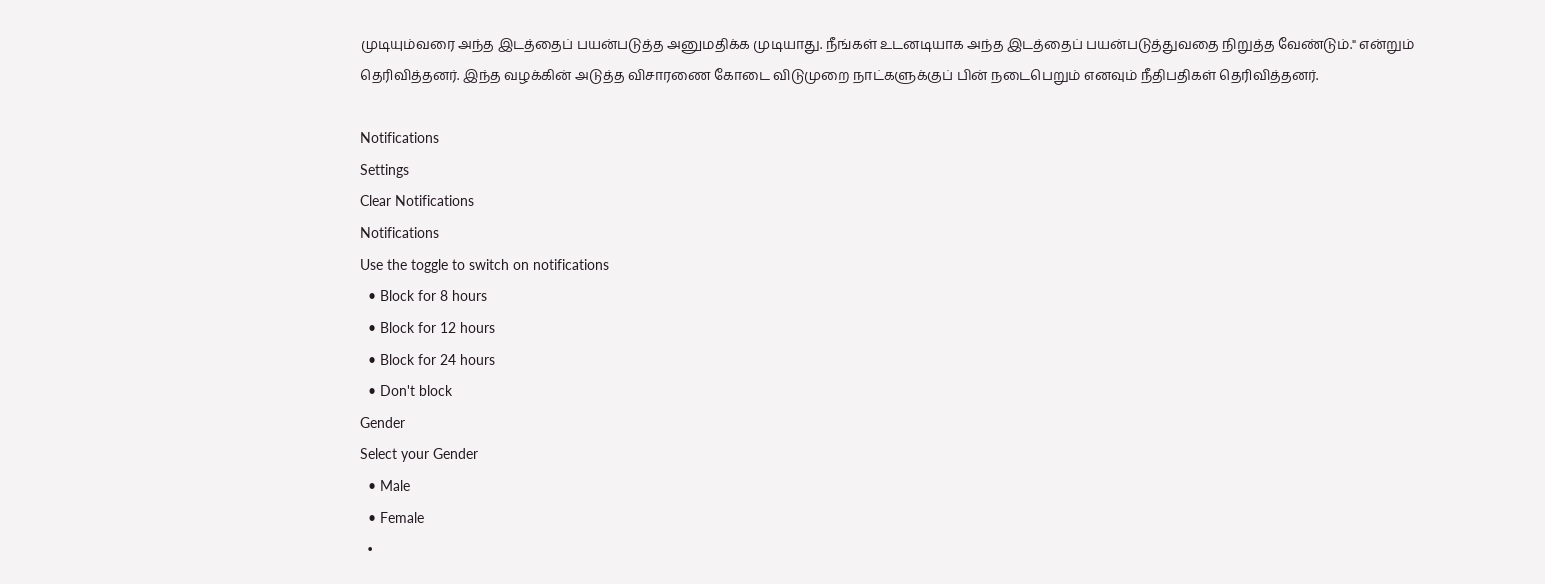முடியும்வரை அந்த இடத்தைப் பயன்படுத்த அனுமதிக்க முடியாது. நீங்கள் உடனடியாக அந்த இடத்தைப் பயன்படுத்துவதை நிறுத்த வேண்டும்." என்றும் தெரிவித்தனர். இந்த வழக்கின் அடுத்த விசாரணை கோடை விடுமுறை நாட்களுக்குப் பின் நடைபெறும் எனவும் நீதிபதிகள் தெரிவித்தனர்.

Notifications
Settings
Clear Notifications
Notifications
Use the toggle to switch on notifications
  • Block for 8 hours
  • Block for 12 hours
  • Block for 24 hours
  • Don't block
Gender
Select your Gender
  • Male
  • Female
  •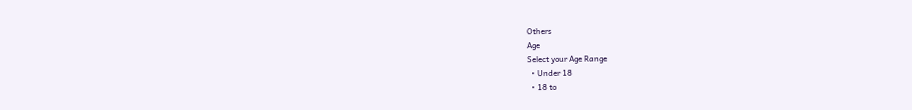Others
Age
Select your Age Range
  • Under 18
  • 18 to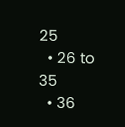25
  • 26 to 35
  • 36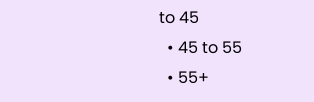to 45
  • 45 to 55
  • 55+